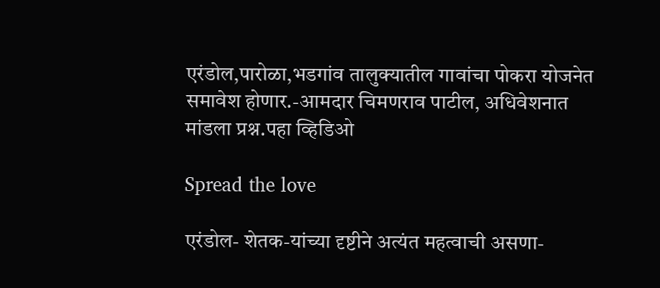एरंडोल,पारोळा,भडगांव तालुक्यातील गावांचा पोकरा योजनेत समावेश होणार.-आमदार चिमणराव पाटील, अधिवेशनात मांडला प्रश्न.पहा व्हिडिओ

Spread the love

एरंडोल- शेतक-यांच्या दृष्टीने अत्यंत महत्वाची असणा-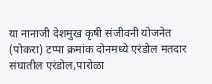या नानाजी देशमुख कृषी संजीवनी योजनेत (पोकरा) टप्पा क्रमांक दोनमध्ये एरंडोल मतदार संघातील एरंडोल,पारोळा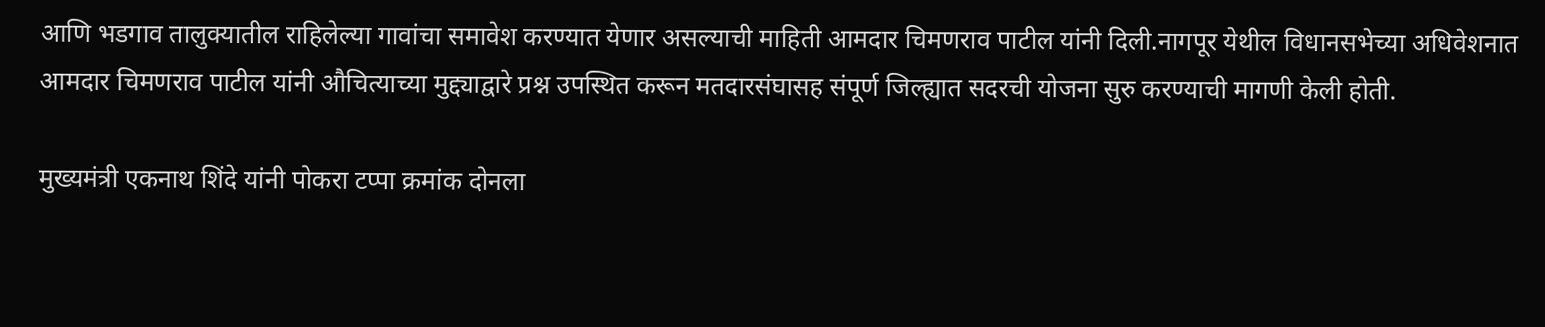आणि भडगाव तालुक्यातील राहिलेल्या गावांचा समावेश करण्यात येणार असल्याची माहिती आमदार चिमणराव पाटील यांनी दिली.नागपूर येथील विधानसभेच्या अधिवेशनात आमदार चिमणराव पाटील यांनी औचित्याच्या मुद्द्याद्वारे प्रश्न उपस्थित करून मतदारसंघासह संपूर्ण जिल्ह्यात सदरची योजना सुरु करण्याची मागणी केली होती.

मुख्यमंत्री एकनाथ शिंदे यांनी पोकरा टप्पा क्रमांक दोनला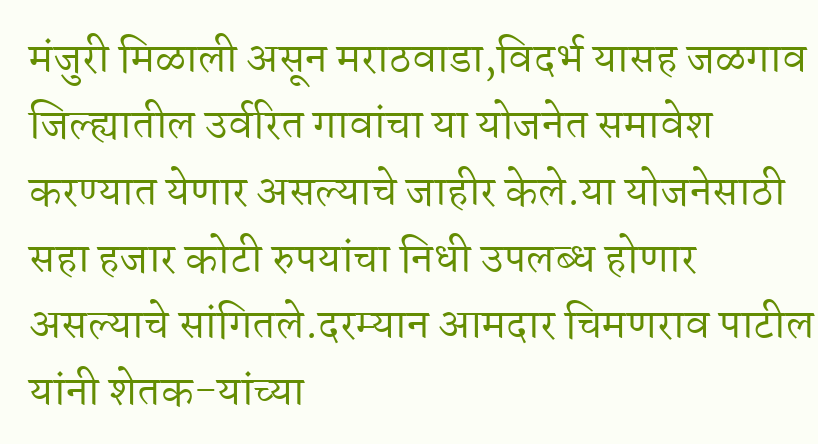मंजुरी मिळाली असून मराठवाडा,विदर्भ यासह जळगाव जिल्ह्यातील उर्वरित गावांचा या योजनेत समावेश करण्यात येणार असल्याचे जाहीर केले.या योजनेसाठी सहा हजार कोटी रुपयांचा निधी उपलब्ध होणार असल्याचे सांगितले.दरम्यान आमदार चिमणराव पाटील यांनी शेतक-यांच्या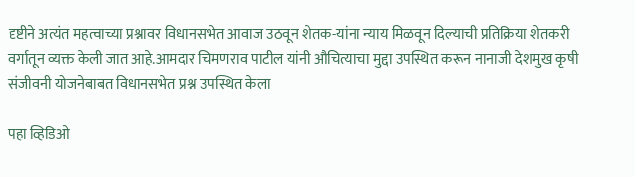दृष्टीने अत्यंत महत्वाच्या प्रश्नावर विधानसभेत आवाज उठवून शेतक-यांना न्याय मिळवून दिल्याची प्रतिक्रिया शेतकरी वर्गातून व्यक्त केली जात आहे.आमदार चिमणराव पाटील यांनी औचित्याचा मुद्दा उपस्थित करून नानाजी देशमुख कृषी संजीवनी योजनेबाबत विधानसभेत प्रश्न उपस्थित केला

पहा व्हिडिओ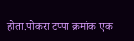होता.पोकरा टप्पा क्रमांक एक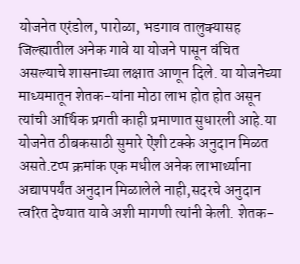योजनेत एरंडोल, पारोळा, भडगाव तालुक्यासह जिल्ह्यातील अनेक गावे या योजने पासून वंचित असल्याचे शासनाच्या लक्षात आणून दिले. या योजनेच्या माध्यमातून शेतक-यांना मोठा लाभ होत होत असून त्यांची आर्थिक प्रगती काही प्रमाणात सुधारली आहे.या योजनेत ठीबकसाठी सुमारे ऐंशी टक्के अनुदान मिळत असते.टप्प क्रमांक एक मधील अनेक लाभार्थ्याना अद्यापपर्यंत अनुदान मिळालेले नाही,सदरचे अनुदान त्वरित देण्यात यावे अशी मागणी त्यांनी केली. शेतक-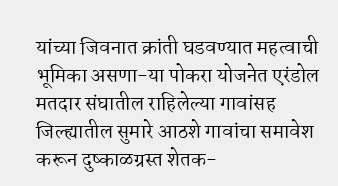यांच्या जिवनात क्रांती घडवण्यात महत्वाची भूमिका असणा-या पोकरा योजनेत एरंडोल मतदार संघातील राहिलेल्या गावांसह जिल्ह्यातील सुमारे आठशे गावांचा समावेश करून दुष्काळग्रस्त शेतक-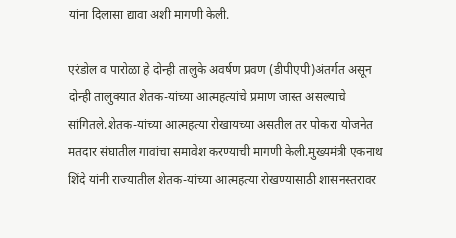यांना दिलासा द्यावा अशी मागणी केली.

एरंडोल व पारोळा हे दोन्ही तालुके अवर्षण प्रवण (डीपीएपी)अंतर्गत असून दोन्ही तालुक्यात शेतक-यांच्या आत्महत्यांचे प्रमाण जास्त असल्याचे सांगितले.शेतक-यांच्या आत्महत्या रोखायच्या असतील तर पोकरा योजनेत मतदार संघातील गावांचा समावेश करण्याची मागणी केली.मुख्यमंत्री एकनाथ शिंदे यांनी राज्यातील शेतक-यांच्या आत्महत्या रोखण्यासाठी शासनस्तरावर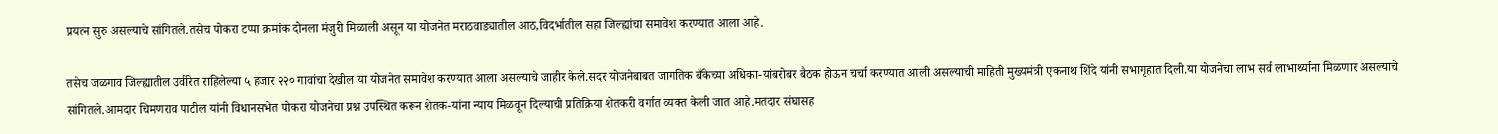प्रयत्न सुरु असल्याचे सांगितले.तसेच पोकरा टप्पा क्रमांक दोनला मंजुरी मिळाली असून या योजनेत मराठवाड्यातील आठ,विदर्भातील सहा जिल्ह्यांचा समावेश करण्यात आला आहे.

तसेच जळगाव जिल्ह्यातील उर्वरित राहिलेल्या ५ हजार २२० गावांचा देखील या योजनेत समावेश करण्यात आला असल्याचे जाहीर केले.सदर योजनेबाबत जागतिक बँकेच्या अधिका-यांबरोबर बैठक होऊन चर्चा करण्यात आली असल्याची माहिती मुख्यमंत्री एकनाथ शिंदे यांनी सभागृहात दिली.या योजनेचा लाभ सर्व लाभार्थ्याना मिळणार असल्याचे सांगितले.आमदार चिमणराव पाटील यांनी विधानसभेत पोकरा योजनेचा प्रश्न उपस्थित करून शेतक-यांना न्याय मिळवून दिल्याची प्रतिक्रिया शेतकरी वर्गात व्यक्त केली जात आहे.मतदार संघासह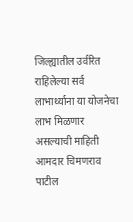जिल्ह्यातील उर्वरित राहिलेल्या सर्व लाभार्थ्याना या योजनेचा लाभ मिळणार असल्याची माहिती आमदार चिमणराव पाटील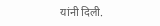यांनी दिली.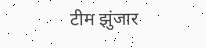टीम झुंजार